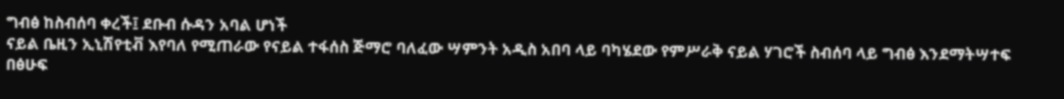ግብፅ ከስብሰባ ቀረች፤ ደቡብ ሱዳን አባል ሆነች
ናይል ቤዚን ኢኒሽየቲቭ እየባለ የሚጠራው የናይል ተፋሰስ ጅማሮ ባለፈው ሣምንት አዲስ አበባ ላይ ባካሄደው የምሥራቅ ናይል ሃገሮች ስብሰባ ላይ ግብፅ እንደማትሣተፍ በፅሁፍ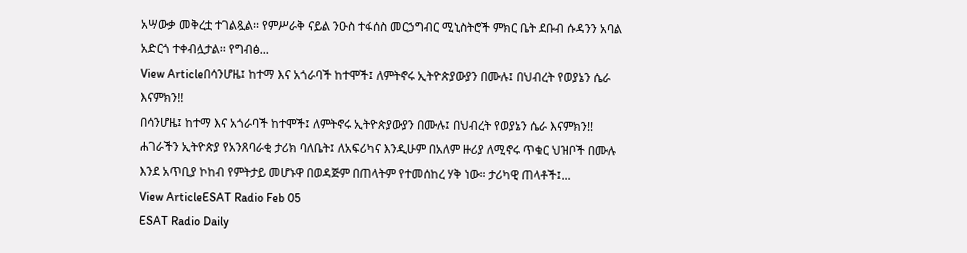አሣውቃ መቅረቷ ተገልጿል፡፡ የምሥራቅ ናይል ንዑስ ተፋሰስ መርኃግብር ሚኒስትሮች ምክር ቤት ደቡብ ሱዳንን አባል አድርጎ ተቀብሏታል፡፡ የግብፅ...
View Articleበሳንሆዜ፤ ከተማ እና አጎራባች ከተሞች፤ ለምትኖሩ ኢትዮጵያውያን በሙሉ፤ በህብረት የወያኔን ሴራ እናምክን!!
በሳንሆዜ፤ ከተማ እና አጎራባች ከተሞች፤ ለምትኖሩ ኢትዮጵያውያን በሙሉ፤ በህብረት የወያኔን ሴራ እናምክን!! ሐገራችን ኢትዮጵያ የአንጸባራቂ ታሪክ ባለቤት፤ ለአፍሪካና እንዲሁም በአለም ዙሪያ ለሚኖሩ ጥቁር ህዝቦች በሙሉ እንደ አጥቢያ ኮከብ የምትታይ መሆኑዋ በወዳጅም በጠላትም የተመሰከረ ሃቅ ነው። ታሪካዊ ጠላቶች፤...
View ArticleESAT Radio Feb 05
ESAT Radio Daily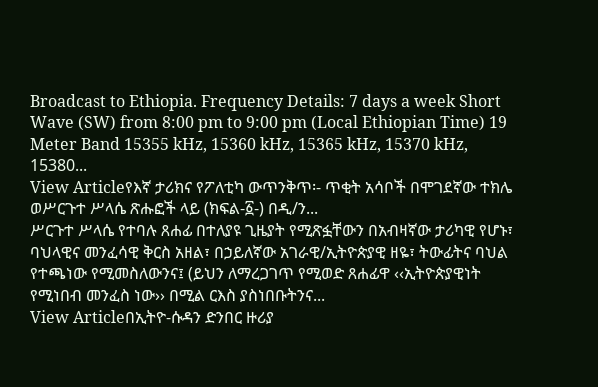Broadcast to Ethiopia. Frequency Details: 7 days a week Short Wave (SW) from 8:00 pm to 9:00 pm (Local Ethiopian Time) 19 Meter Band 15355 kHz, 15360 kHz, 15365 kHz, 15370 kHz, 15380...
View Articleየእኛ ታሪክና የፖለቲካ ውጥንቅጥ፡- ጥቂት አሳቦች በሞገደኛው ተክሌ ወሥርጉተ ሥላሴ ጽሑፎች ላይ (ክፍል-፩-) በዲ/ን...
ሥርጉተ ሥላሴ የተባሉ ጸሐፊ በተለያዩ ጊዜያት የሚጽፏቸውን በአብዛኛው ታሪካዊ የሆኑ፣ ባህላዊና መንፈሳዊ ቅርስ አዘል፣ በኃይለኛው አገራዊ/ኢትዮጵያዊ ዘዬ፣ ትውፊትና ባህል የተጫነው የሚመስለውንና፤ (ይህን ለማረጋገጥ የሚወድ ጸሐፊዋ ‹‹ኢትዮጵያዊነት የሚነበብ መንፈስ ነው›› በሚል ርእስ ያስነበቡትንና...
View Articleበኢትዮ-ሱዳን ድንበር ዙሪያ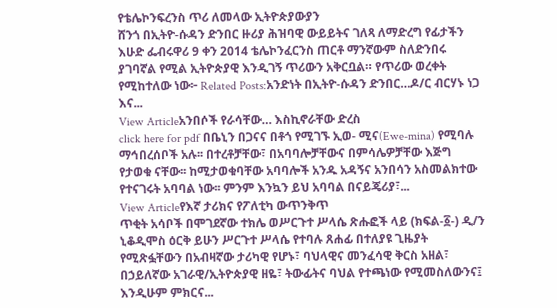የቴሌኮንፍረንስ ጥሪ ለመላው ኢትዮጵያውያን
ሸንጎ በኢትዮ-ሱዳን ድንበር ዙሪያ ሕዝባዊ ውይይትና ገለጻ ለማድረግ የፊታችን እሁድ ፌብሩዋሪ 9 ቀን 2014 ቴሌኮንፈርንስ ጠርቶ ማንኛውም ስለድንበሩ ያገባኛል የሚል ኢትዮጵያዊ እንዲገኝ ጥሪውን አቅርቧል። የጥሪው ወረቀት የሚከተለው ነው፦ Related Posts:አንድነት በኢትዮ-ሱዳን ድንበር…ዶ/ር ብርሃኑ ነጋ እና...
View Articleአንበሶች የራሳቸው… እስኪኖራቸው ድረስ
click here for pdf በቤኒን በጋናና በቶጎ የሚገኙ ኢወ- ሚና(Ewe-mina) የሚባሉ ማኅበረሰቦች አሉ፡፡ በተረቶቻቸው፣ በአባባሎቻቸውና በምሳሌዎቻቸው እጅግ የታወቁ ናቸው፡፡ ከሚታወቁባቸው አባባሎች አንዱ አዳኝና አንበሳን አስመልክተው የተናገሩት አባባል ነው፡፡ ምንም እንኳን ይህ አባባል በናይጄሪያ፣...
View Articleየእኛ ታሪክና የፖለቲካ ውጥንቅጥ
ጥቂት አሳቦች በሞገደኛው ተክሌ ወሥርጉተ ሥላሴ ጽሑፎች ላይ (ክፍል-፩-) ዲ/ን ኒቆዲሞስ ዕርቅ ይሁን ሥርጉተ ሥላሴ የተባሉ ጸሐፊ በተለያዩ ጊዜያት የሚጽፏቸውን በአብዛኛው ታሪካዊ የሆኑ፣ ባህላዊና መንፈሳዊ ቅርስ አዘል፣ በኃይለኛው አገራዊ/ኢትዮጵያዊ ዘዬ፣ ትውፊትና ባህል የተጫነው የሚመስለውንና፤ እንዲሁም ምክርና...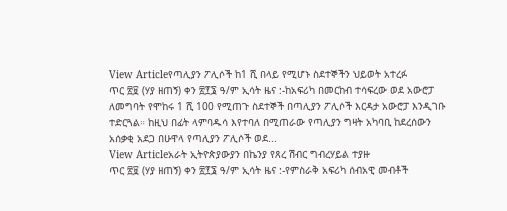View Articleየጣሊያን ፖሊሶች ከ1 ሺ በላይ የሚሆኑ ስደተኞችን ህይወት አተረፉ
ጥር ፳፱ (ሃያ ዘጠኝ) ቀን ፳፻፮ ዓ/ም ኢሳት ዜና :-ከአፍሪካ በመርከብ ተሳፍረው ወደ አውሮፓ ለመግባት የሞከሩ 1 ሺ 100 የሚጠጉ ስደተኞች በጣሊያን ፖሊሶች እርዳታ አውሮፓ እንዲገቡ ተድርጓል። ከዚህ በፊት ላምባዱሳ እየተባለ በሚጠራው የጣሊያን ግዛት አካባቢ ከደረሰውን አሰቃቂ አደጋ በሁዋላ የጣሊያን ፖሊሶች ወደ...
View Articleአራት ኢትዮጵያውያን በኬንያ የጸረ ሽብር ግብረሃይል ተያዙ
ጥር ፳፱ (ሃያ ዘጠኝ) ቀን ፳፻፮ ዓ/ም ኢሳት ዜና :-የምስራቅ አፍሪካ ሰብአዊ መብቶች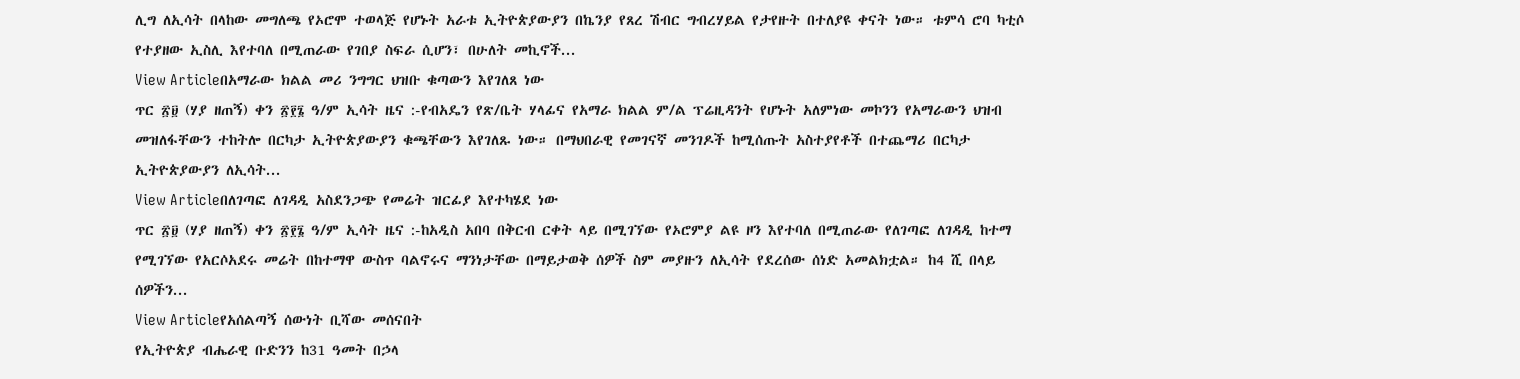ሊግ ለኢሳት በላከው መግለጫ የኦሮሞ ተወላጅ የሆኑት አራቱ ኢትዮጵያውያን በኬንያ የጸረ ሽብር ግብረሃይል የታየዙት በተለያዩ ቀናት ነው። ቱምሳ ሮባ ካቲሶ የተያዘው ኢስሊ እየተባለ በሚጠራው የገበያ ስፍራ ሲሆን፣ በሁለት መኪኖች...
View Articleበአማራው ክልል መሪ ንግግር ህዝቡ ቁጣውን እየገለጸ ነው
ጥር ፳፱ (ሃያ ዘጠኝ) ቀን ፳፻፮ ዓ/ም ኢሳት ዜና :-የብአዴን የጽ/ቤት ሃላፊና የአማራ ክልል ም/ል ፕሬዚዳንት የሆኑት አለምነው መኮንን የአማራውን ህዝብ መዝለፋቸውን ተከትሎ በርካታ ኢትዮጵያውያን ቁጫቸውን እየገለጹ ነው። በማህበራዊ የመገናኛ መንገዶች ከሚሰጡት አስተያየቶች በተጨማሪ በርካታ ኢትዮጵያውያን ለኢሳት...
View Articleበለገጣፎ ለገዳዲ አስደንጋጭ የመሬት ዝርፊያ እየተካሄደ ነው
ጥር ፳፱ (ሃያ ዘጠኝ) ቀን ፳፻፮ ዓ/ም ኢሳት ዜና :-ከአዲስ አበባ በቅርብ ርቀት ላይ በሚገኘው የኦሮምያ ልዩ ዞን እየተባለ በሚጠራው የለገጣፎ ለገዳዲ ከተማ የሚገኘው የአርሶአደሩ መሬት በከተማዋ ውስጥ ባልኖሩና ማንነታቸው በማይታወቅ ሰዎች ስም መያዙን ለኢሳት የደረሰው ሰነድ አመልክቷል። ከ4 ሺ በላይ ሰዎችን...
View Articleየአሰልጣኝ ሰውነት ቢሻው መሰናበት
የኢትዮጵያ ብሔራዊ ቡድንን ከ31 ዓመት በኃላ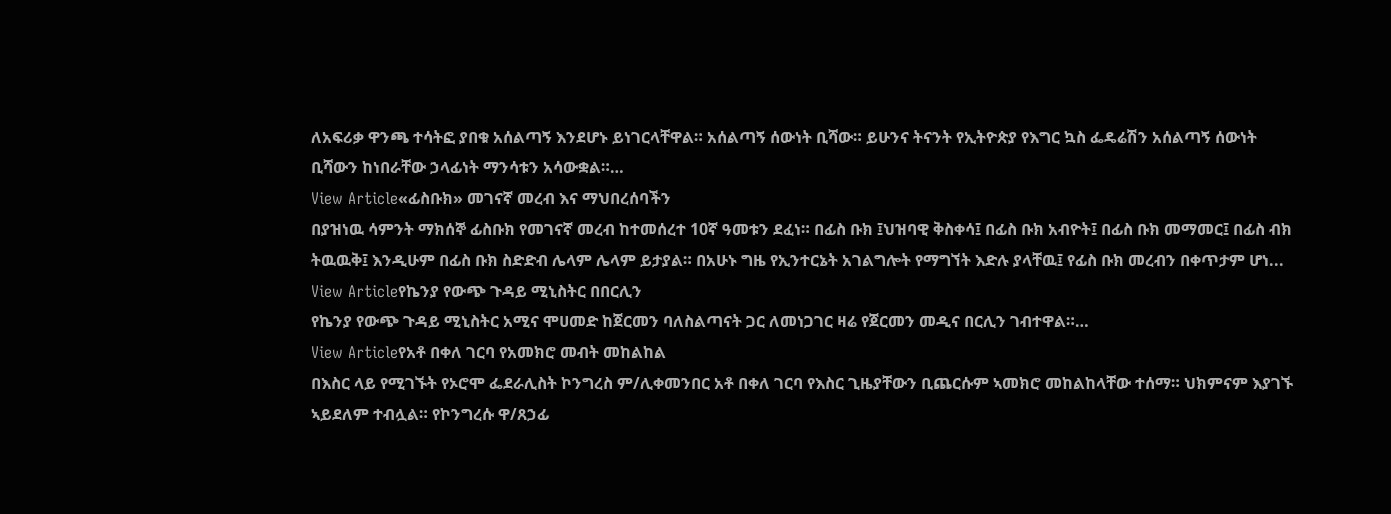ለአፍሪቃ ዋንጫ ተሳትፎ ያበቁ አሰልጣኝ እንደሆኑ ይነገርላቸዋል። አሰልጣኝ ሰውነት ቢሻው። ይሁንና ትናንት የኢትዮጵያ የእግር ኳስ ፌዴሬሽን አሰልጣኝ ሰውነት ቢሻውን ከነበራቸው ኃላፊነት ማንሳቱን አሳውቋል።…
View Article«ፊስቡክ» መገናኛ መረብ እና ማህበረሰባችን
በያዝነዉ ሳምንት ማክሰኞ ፊስቡክ የመገናኛ መረብ ከተመሰረተ 10ኛ ዓመቱን ደፈነ። በፊስ ቡክ ፤ህዝባዊ ቅስቀሳ፤ በፊስ ቡክ አብዮት፤ በፊስ ቡክ መማመር፤ በፊስ ብክ ትዉዉቅ፤ እንዲሁም በፊስ ቡክ ስድድብ ሌላም ሌላም ይታያል። በአሁኑ ግዜ የኢንተርኔት አገልግሎት የማግኘት እድሉ ያላቸዉ፤ የፊስ ቡክ መረብን በቀጥታም ሆነ...
View Articleየኬንያ የውጭ ጉዳይ ሚኒስትር በበርሊን
የኬንያ የውጭ ጉዳይ ሚኒስትር አሚና ሞሀመድ ከጀርመን ባለስልጣናት ጋር ለመነጋገር ዛሬ የጀርመን መዲና በርሊን ገብተዋል።…
View Articleየአቶ በቀለ ገርባ የአመክሮ መብት መከልከል
በእስር ላይ የሚገኙት የኦሮሞ ፌደራሊስት ኮንግረስ ም/ሊቀመንበር አቶ በቀለ ገርባ የእስር ጊዜያቸውን ቢጨርሱም ኣመክሮ መከልከላቸው ተሰማ። ህክምናም እያገኙ ኣይደለም ተብሏል። የኮንግረሱ ዋ/ጸኃፊ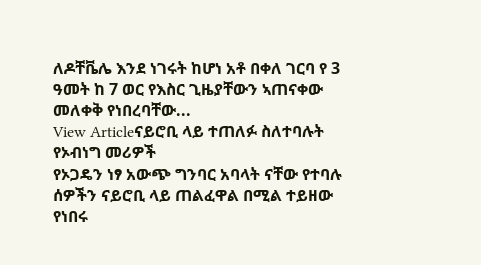ለዶቸቬሌ እንደ ነገሩት ከሆነ አቶ በቀለ ገርባ የ 3 ዓመት ከ 7 ወር የእስር ጊዜያቸውን ኣጠናቀው መለቀቅ የነበረባቸው...
View Articleናይሮቢ ላይ ተጠለፉ ስለተባሉት የኦብነግ መሪዎች
የኦጋዴን ነፃ አውጭ ግንባር አባላት ናቸው የተባሉ ሰዎችን ናይሮቢ ላይ ጠልፈዋል በሚል ተይዘው የነበሩ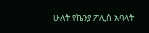ሁለት የኬንያ ፖሊስ አባላት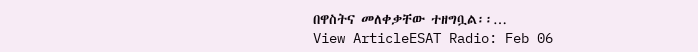በዋስትና መለቀቃቸው ተዘግቧል፡፡…
View ArticleESAT Radio: Feb 06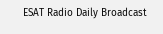ESAT Radio Daily Broadcast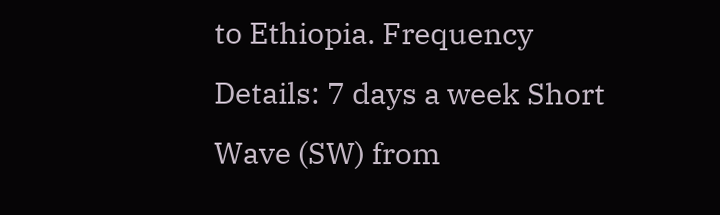to Ethiopia. Frequency Details: 7 days a week Short Wave (SW) from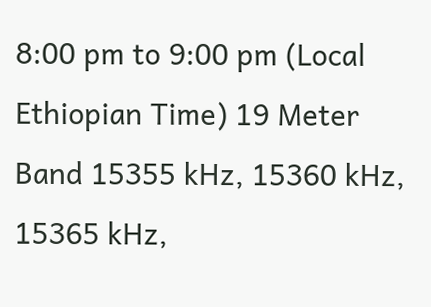8:00 pm to 9:00 pm (Local Ethiopian Time) 19 Meter Band 15355 kHz, 15360 kHz, 15365 kHz,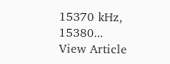15370 kHz, 15380...
View Article